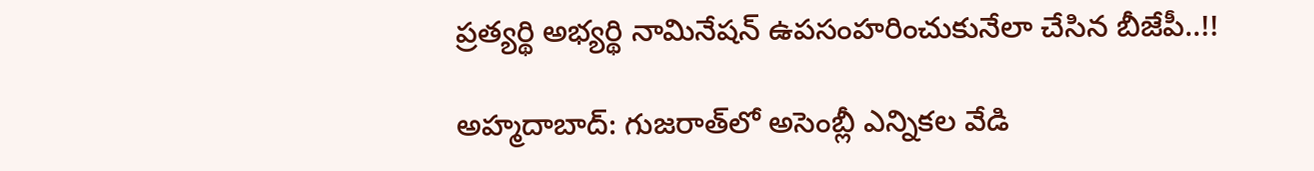ప్రత్యర్థి అభ్యర్థి నామినేషన్ ఉపసంహరించుకునేలా చేసిన బీజేపీ..!!

అహ్మదాబాద్: గుజరాత్‌లో అసెంబ్లీ ఎన్నికల వేడి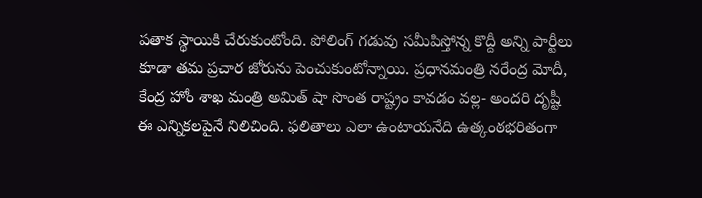పతాక స్థాయికి చేరుకుంటోంది. పోలింగ్ గడువు సమీపిస్తోన్న కొద్దీ అన్ని పార్టీలు కూడా తమ ప్రచార జోరును పెంచుకుంటోన్నాయి. ప్రధానమంత్రి నరేంద్ర మోదీ, కేంద్ర హోం శాఖ మంత్రి అమిత్ షా సొంత రాష్ట్రం కావడం వల్ల- అందరి దృష్టీ ఈ ఎన్నికలపైనే నిలిచింది. ఫలితాలు ఎలా ఉంటాయనేది ఉత్కంఠభరితంగా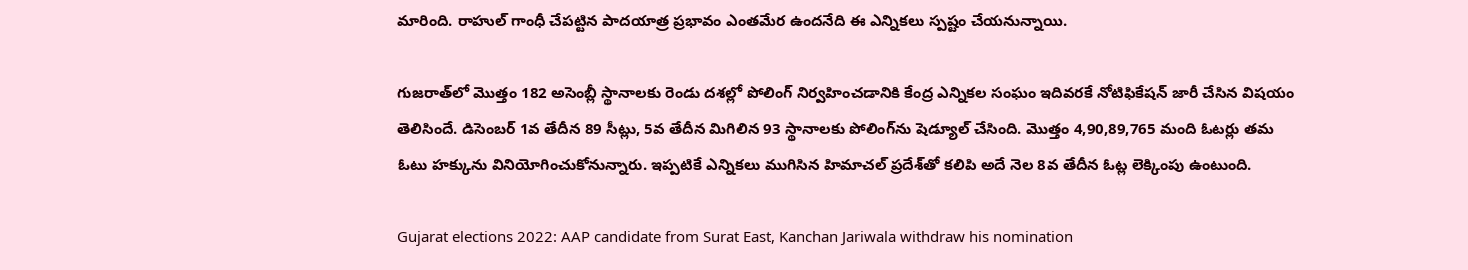మారింది. రాహుల్ గాంధీ చేపట్టిన పాదయాత్ర ప్రభావం ఎంతమేర ఉందనేది ఈ ఎన్నికలు స్పష్టం చేయనున్నాయి.

గుజరాత్‌లో మొత్తం 182 అసెంబ్లీ స్థానాలకు రెండు దశల్లో పోలింగ్ నిర్వహించడానికి కేంద్ర ఎన్నికల సంఘం ఇదివరకే నోటిఫికేషన్ జారీ చేసిన విషయం తెలిసిందే. డిసెంబర్ 1వ తేదీన 89 సీట్లు, 5వ తేదీన మిగిలిన 93 స్థానాలకు పోలింగ్‌ను షెడ్యూల్ చేసింది. మొత్తం 4,90,89,765 మంది ఓటర్లు తమ ఓటు హక్కును వినియోగించుకోనున్నారు. ఇప్పటికే ఎన్నికలు ముగిసిన హిమాచల్ ప్రదేశ్‌తో కలిపి అదే నెల 8వ తేదీన ఓట్ల లెక్కింపు ఉంటుంది.

Gujarat elections 2022: AAP candidate from Surat East, Kanchan Jariwala withdraw his nomination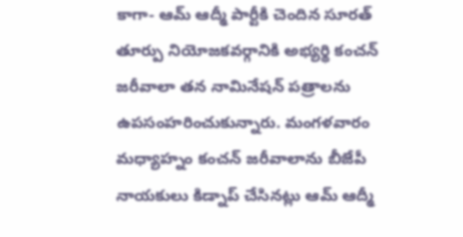కాగా- ఆమ్ ఆద్మీ పార్టీకి చెందిన సూరత్ తూర్పు నియోజకవర్గానికి అభ్యర్థి కంచన్ జరీవాలా తన నామినేషన్ పత్రాలను ఉపసంహరించుకున్నారు. మంగళవారం మధ్యాహ్నం కంచన్ జరీవాలాను బీజేపీ నాయకులు కిడ్నాప్ చేసినట్లు ఆమ్ ఆద్మీ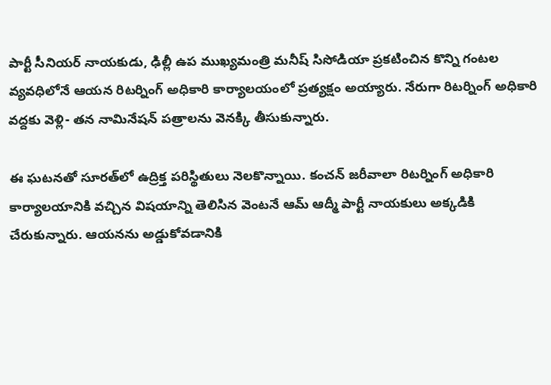పార్టీ సీనియర్ నాయకుడు, ఢిల్లీ ఉప ముఖ్యమంత్రి మనీష్ సిసోడియా ప్రకటించిన కొన్ని గంటల వ్యవధిలోనే ఆయన రిటర్నింగ్ అధికారి కార్యాలయంలో ప్రత్యక్షం అయ్యారు. నేరుగా రిటర్నింగ్ అధికారి వద్దకు వెళ్లి- తన నామినేషన్ పత్రాలను వెనక్కి తీసుకున్నారు.

ఈ ఘటనతో సూరత్‌లో ఉద్రిక్త పరిస్థితులు నెలకొన్నాయి. కంచన్ జరీవాలా రిటర్నింగ్ అధికారి కార్యాలయానికి వచ్చిన విషయాన్ని తెలిసిన వెంటనే ఆమ్ ఆద్మీ పార్టీ నాయకులు అక్కడికి చేరుకున్నారు. ఆయనను అడ్డుకోవడానికి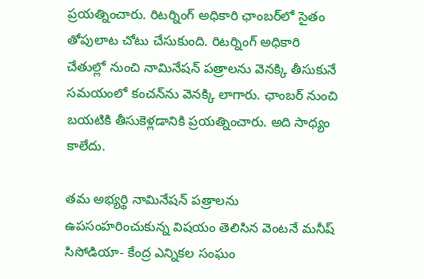ప్రయత్నించారు. రిటర్నింగ్ అధికారి ఛాంబర్‌లో సైతం తోపులాట చోటు చేసుకుంది. రిటర్నింగ్ అధికారి చేతుల్లో నుంచి నామినేషన్ పత్రాలను వెనక్కి తీసుకునే సమయంలో కంచన్‌ను వెనక్కి లాగారు. ఛాంబర్ నుంచి బయటికి తీసుకెళ్లడానికి ప్రయత్నించారు. అది సాధ్యం కాలేదు.

తమ అభ్యర్థి నామినేషన్ పత్రాలను ఉపసంహరించుకున్న విషయం తెలిసిన వెంటనే మనీష్ సిసోడియా- కేంద్ర ఎన్నికల సంఘం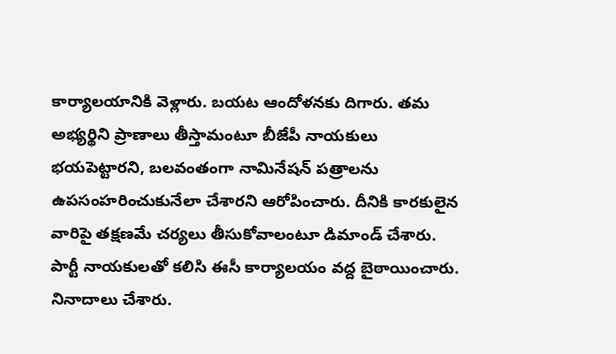కార్యాలయానికి వెళ్లారు. బయట ఆందోళనకు దిగారు. తమ అభ్యర్థిని ప్రాణాలు తీస్తామంటూ బీజేపీ నాయకులు భయపెట్టారని, బలవంతంగా నామినేషన్ పత్రాలను ఉపసంహరించుకునేలా చేశారని ఆరోపించారు. దీనికి కారకులైన వారిపై తక్షణమే చర్యలు తీసుకోవాలంటూ డిమాండ్ చేశారు. పార్టీ నాయకులతో కలిసి ఈసీ కార్యాలయం వద్ద బైఠాయించారు. నినాదాలు చేశారు.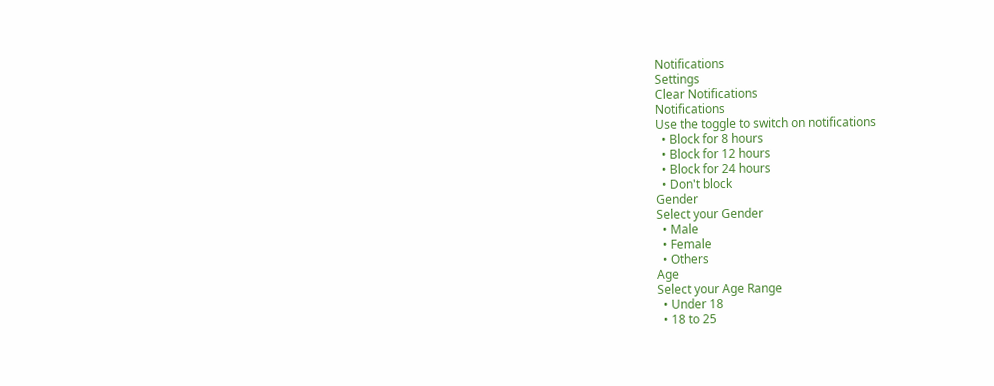Notifications
Settings
Clear Notifications
Notifications
Use the toggle to switch on notifications
  • Block for 8 hours
  • Block for 12 hours
  • Block for 24 hours
  • Don't block
Gender
Select your Gender
  • Male
  • Female
  • Others
Age
Select your Age Range
  • Under 18
  • 18 to 25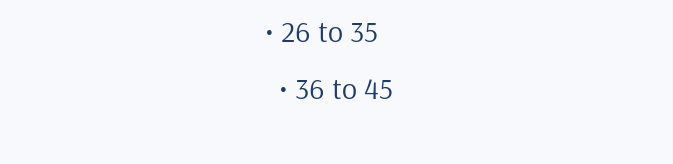• 26 to 35
  • 36 to 45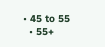• 45 to 55
  • 55+